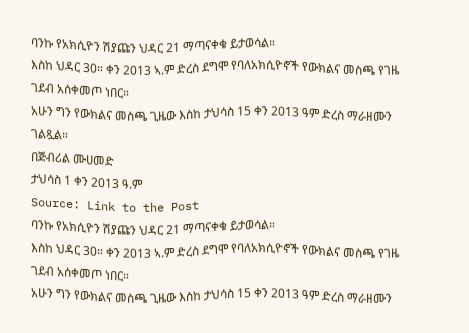ባንኩ የአክሲዮን ሽያጩን ህዳር 21 ማጣናቀቁ ይታወሳል።
እስከ ህዳር 30። ቀን 2013 ኣ.ም ድረስ ደግሞ የባለአክሲዮኖች የውክልና መስጫ የገዜ ገደብ አሰቀመጦ ነበር።
አሁን ግን የውክልና መስጫ ጊዜው እስከ ታህሳስ 15 ቀን 2013 ዓም ድረስ ማራዘሙን ገልጿል።
በጅብሪል ሙሀመድ
ታህሳስ 1 ቀን 2013 ዓ.ም
Source: Link to the Post
ባንኩ የአክሲዮን ሽያጩን ህዳር 21 ማጣናቀቁ ይታወሳል።
እስከ ህዳር 30። ቀን 2013 ኣ.ም ድረስ ደግሞ የባለአክሲዮኖች የውክልና መስጫ የገዜ ገደብ አሰቀመጦ ነበር።
አሁን ግን የውክልና መስጫ ጊዜው እስከ ታህሳስ 15 ቀን 2013 ዓም ድረስ ማራዘሙን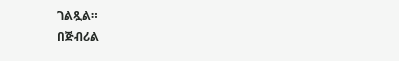ገልጿል።
በጅብሪል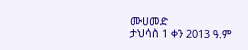ሙሀመድ
ታህሳስ 1 ቀን 2013 ዓ.ም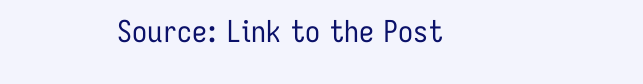Source: Link to the Post